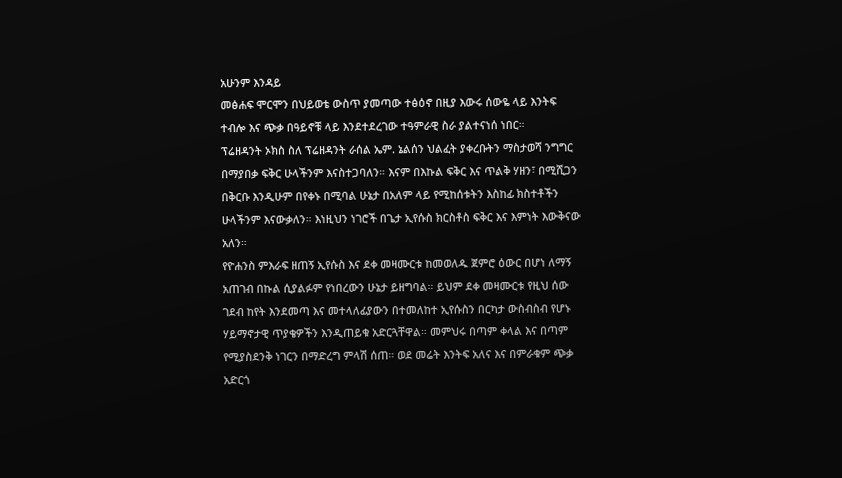አሁንም እንዳይ
መፅሐፍ ሞርሞን በህይወቴ ውስጥ ያመጣው ተፅዕኖ በዚያ እውሩ ሰውዬ ላይ እንትፍ ተብሎ እና ጭቃ በዓይኖቹ ላይ እንደተደረገው ተዓምራዊ ስራ ያልተናነሰ ነበር።
ፕሬዘዳንት ኦክስ ስለ ፕሬዘዳንት ራሰል ኤም. ኔልሰን ህልፈት ያቀረቡትን ማስታወሻ ንግግር በማያበቃ ፍቅር ሁላችንም እናስተጋባለን። እናም በእኩል ፍቅር እና ጥልቅ ሃዘን፣ በሚሺጋን በቅርቡ እንዲሁም በየቀኑ በሚባል ሁኔታ በአለም ላይ የሚከሰቱትን እስከፊ ክስተቶችን ሁላችንም እናውቃለን። እነዚህን ነገሮች በጌታ ኢየሱስ ክርስቶስ ፍቅር እና እምነት እውቅናው አለን።
የዮሐንስ ምእራፍ ዘጠኝ ኢየሱስ እና ደቀ መዛሙርቱ ከመወለዱ ጀምሮ ዕውር በሆነ ለማኝ አጠገብ በኩል ሲያልፉም የነበረውን ሁኔታ ይዘግባል። ይህም ደቀ መዛሙርቱ የዚህ ሰው ገደብ ከየት እንደመጣ እና መተላለፊያውን በተመለከተ ኢየሱስን በርካታ ውስብስብ የሆኑ ሃይማኖታዊ ጥያቄዎችን እንዲጠይቁ አድርጓቸዋል። መምህሩ በጣም ቀላል እና በጣም የሚያስደንቅ ነገርን በማድረግ ምላሽ ሰጠ። ወደ መሬት እንትፍ አለና እና በምራቁም ጭቃ አድርጎ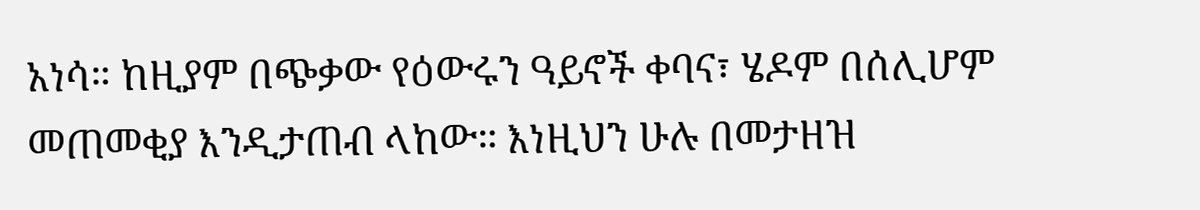አነሳ። ከዚያም በጭቃው የዕውሩን ዓይኖች ቀባና፣ ሄዶም በሰሊሆም መጠመቂያ እንዲታጠብ ላከው። እነዚህን ሁሉ በመታዘዝ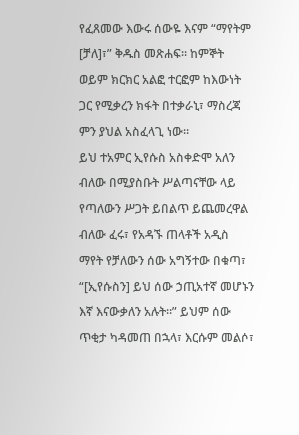የፈጸመው እውሩ ሰውዬ እናም “ማየትም [ቻለ]፣” ቅዱስ መጽሐፍ። ከምኞት ወይም ክርክር አልፎ ተርፎም ከእውነት ጋር የሚቃረን ክፋት በተቃራኒ፣ ማስረጃ ምን ያህል አስፈላጊ ነው።
ይህ ተአምር ኢየሱስ አስቀድሞ አለን ብለው በሚያስቡት ሥልጣናቸው ላይ የጣለውን ሥጋት ይበልጥ ይጨመረዋል ብለው ፈሩ፣ የአዳኙ ጠላቶች አዲስ ማየት የቻለውን ሰው አግኝተው በቁጣ፣ “[ኢየሱስን] ይህ ሰው ኃጢአተኛ መሆኑን እኛ እናውቃለን አሉት።” ይህም ሰው ጥቂታ ካዳመጠ በኋላ፣ እርሱም መልሶ፣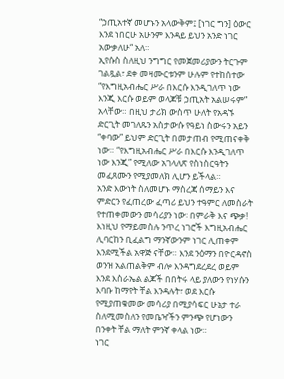“ኃጢአተኛ መሆኑን አላውቅም፤ [ነገር ግን] ዕውር እንደ ነበርሁ አሁንም እንዳይ ይህን አንድ ነገር አውቃለሁ“ አለ።
ኢየሱስ ስለዚህ ንግግር የመጀመሪያውን ትርጉም ገልጿል፣ ደቀ መዛሙርቱንም ሁሉም የተከሰተው “የእግዚአብሔር ሥራ በእርሱ እንዲገለጥ ነው እንጂ እርሱ ወይም ወላጆቹ ኃጢአት አልሠሩም” አላቸው። በዚህ ታሪክ ውስጥ ሁለት የአዳኙ ድርጊት መገለጹን አስታውሱ የዓይነ ስውሩን አይን “ቀባው” ይህም ድርጊት በመታጠብ የሚጠናቀቅ ነው። “የእግዚአብሔር ሥራ በእርሱ እንዲገለጥ ነው እንጂ” የሚለው አገላለጽ የስነስርዓትን መፈጸሙን የሚያመለክ ሊሆን ይችላል።
አንድ እውነት ስለመሆኑ ማስረጃ ሰማይን እና ምድርን የፈጠረው ፈጣሪ ይህን ተዓምር ለመስራት የተጠቀመውን መሳሪያን ነው፡ በምራቅ እና ጭቃ! እነዚህ የማይመስሉ ንጥረ ነገሮች እግዚአብሔር ሊባርከን ቢፈልግ ማንኛውንም ነገር ሊጠቀም እንደሚችል አዋጅ ናቸው። እንደ ንዕማን በዮርዳኖስ ወንዝ አልጠልቅም ብሎ እንዳግደረደረ ወይም እንደ እስራኤል ልጆች በበትሩ ላይ ያለውን የነሃሱን እባቡ ከማየት ቸል እንዳሉት፣ ወደ እርሱ የሚያጠቁመው መሳሪያ በሚያሳፍር ሁኔታ ተራ ስለሚመስለን የመቤዣችን ምንጭ የሆነውን በንቀት ቸል ማለት ምንኛ ቀላል ነው።
ነገር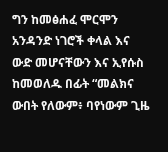ግን ከመፅሐፈ ሞርሞን አንዳንድ ነገሮች ቀላል እና ውድ መሆናቸውን እና ኢየሱስ ከመወለዱ በፊት “መልክና ውበት የለውም፥ ባየነውም ጊዜ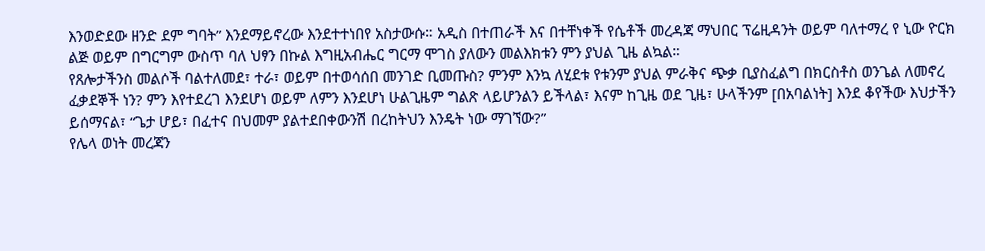እንወድደው ዘንድ ደም ግባት” እንደማይኖረው እንደተተነበየ አስታውሱ። አዲስ በተጠራች እና በተቸነቀች የሴቶች መረዳጃ ማህበር ፕሬዚዳንት ወይም ባለተማረ የ ኒው ዮርክ ልጅ ወይም በግርግም ውስጥ ባለ ህፃን በኩል እግዚአብሔር ግርማ ሞገስ ያለውን መልእክቱን ምን ያህል ጊዜ ልኳል።
የጸሎታችንስ መልሶች ባልተለመደ፣ ተራ፣ ወይም በተወሳሰበ መንገድ ቢመጡስ? ምንም እንኳ ለሂደቱ የቱንም ያህል ምራቅና ጭቃ ቢያስፈልግ በክርስቶስ ወንጌል ለመኖረ ፈቃደኞች ነን? ምን እየተደረገ እንደሆነ ወይም ለምን እንደሆነ ሁልጊዜም ግልጽ ላይሆንልን ይችላል፣ እናም ከጊዜ ወደ ጊዜ፣ ሁላችንም [በአባልነት] እንደ ቆየችው እህታችን ይሰማናል፣ “ጌታ ሆይ፣ በፈተና በህመም ያልተደበቀውንሽ በረከትህን እንዴት ነው ማገኘው?”
የሌላ ወነት መረጃን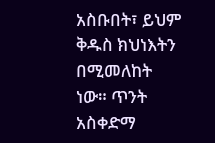አስቡበት፣ ይህም ቅዱስ ክህነእትን በሚመለከት ነው። ጥንት አስቀድማ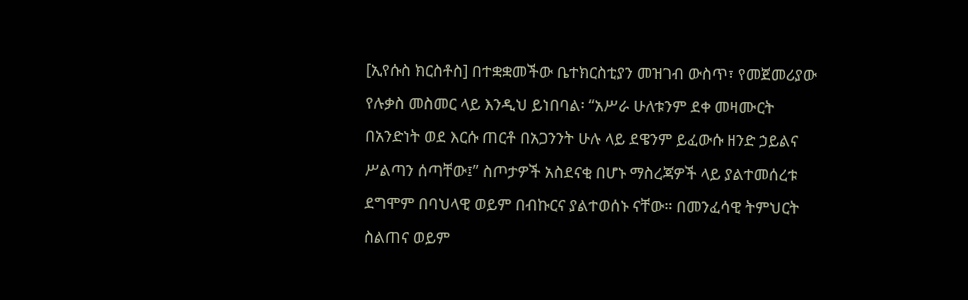[ኢየሱስ ክርስቶስ] በተቋቋመችው ቤተክርስቲያን መዝገብ ውስጥ፣ የመጀመሪያው የሉቃስ መስመር ላይ እንዲህ ይነበባል፡ “አሥራ ሁለቱንም ደቀ መዛሙርት በአንድነት ወደ እርሱ ጠርቶ በአጋንንት ሁሉ ላይ ደዌንም ይፈውሱ ዘንድ ኃይልና ሥልጣን ሰጣቸው፤” ስጦታዎች አስደናቂ በሆኑ ማስረጃዎች ላይ ያልተመሰረቱ ደግሞም በባህላዊ ወይም በብኩርና ያልተወሰኑ ናቸው። በመንፈሳዊ ትምህርት ስልጠና ወይም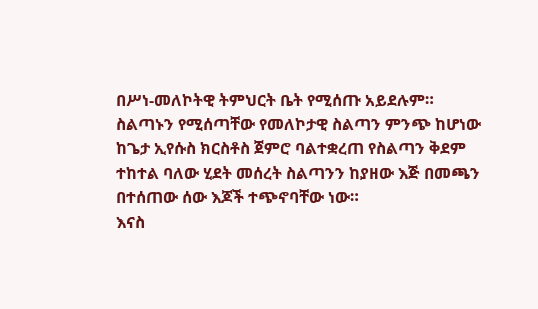በሥነ-መለኮትዊ ትምህርት ቤት የሚሰጡ አይደሉም። ስልጣኑን የሚሰጣቸው የመለኮታዊ ስልጣን ምንጭ ከሆነው ከጌታ ኢየሱስ ክርስቶስ ጀምሮ ባልተቋረጠ የስልጣን ቅደም ተከተል ባለው ሂደት መሰረት ስልጣንን ከያዘው እጅ በመጫን በተሰጠው ሰው እጆች ተጭኖባቸው ነው።
እናስ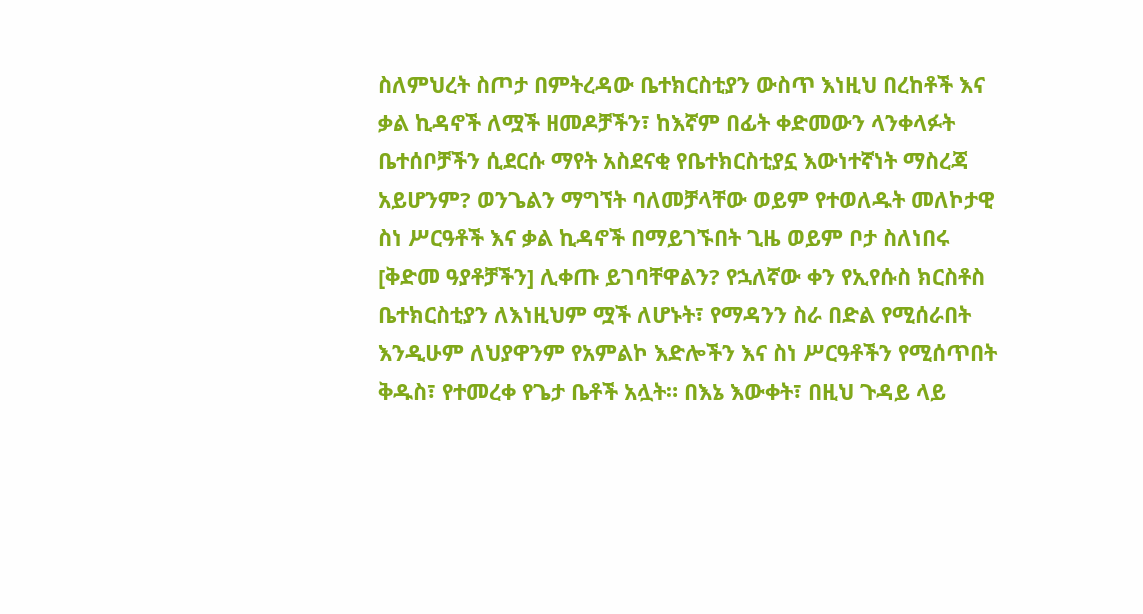ስለምህረት ስጦታ በምትረዳው ቤተክርስቲያን ውስጥ እነዚህ በረከቶች እና ቃል ኪዳኖች ለሟች ዘመዶቻችን፣ ከእኛም በፊት ቀድመውን ላንቀላፉት ቤተሰቦቻችን ሲደርሱ ማየት አስደናቂ የቤተክርስቲያኗ እውነተኛነት ማስረጃ አይሆንም? ወንጌልን ማግኘት ባለመቻላቸው ወይም የተወለዱት መለኮታዊ ስነ ሥርዓቶች እና ቃል ኪዳኖች በማይገኙበት ጊዜ ወይም ቦታ ስለነበሩ [ቅድመ ዓያቶቻችን] ሊቀጡ ይገባቸዋልን? የኋለኛው ቀን የኢየሱስ ክርስቶስ ቤተክርስቲያን ለእነዚህም ሟች ለሆኑት፣ የማዳንን ስራ በድል የሚሰራበት እንዲሁም ለህያዋንም የአምልኮ እድሎችን እና ስነ ሥርዓቶችን የሚሰጥበት ቅዱስ፣ የተመረቀ የጌታ ቤቶች አሏት። በእኔ እውቀት፣ በዚህ ጉዳይ ላይ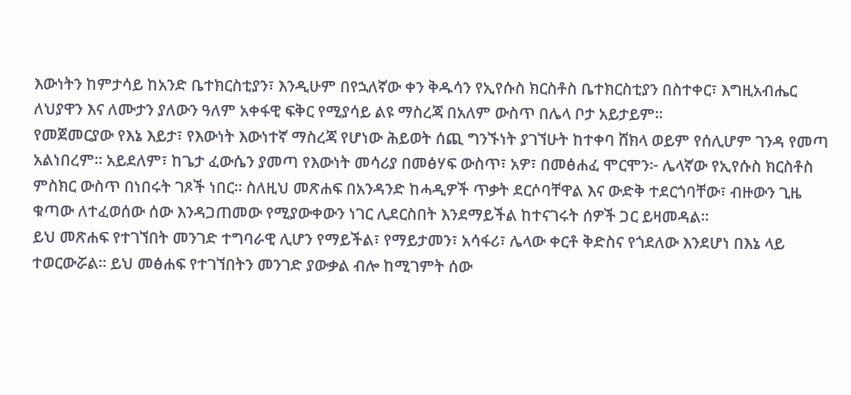እውነትን ከምታሳይ ከአንድ ቤተክርስቲያን፣ እንዲሁም በየኋለኛው ቀን ቅዱሳን የኢየሱስ ክርስቶስ ቤተክርስቲያን በስተቀር፣ እግዚአብሔር ለህያዋን እና ለሙታን ያለውን ዓለም አቀፋዊ ፍቅር የሚያሳይ ልዩ ማስረጃ በአለም ውስጥ በሌላ ቦታ አይታይም።
የመጀመርያው የእኔ እይታ፣ የእውነት እውነተኛ ማስረጃ የሆነው ሕይወት ሰጪ ግንኙነት ያገኘሁት ከተቀባ ሸክላ ወይም የሰሊሆም ገንዳ የመጣ አልነበረም። አይደለም፣ ከጌታ ፈውሴን ያመጣ የእውነት መሳሪያ በመፅሃፍ ውስጥ፣ አዎ፣ በመፅሐፈ ሞርሞን፦ ሌላኛው የኢየሱስ ክርስቶስ ምስክር ውስጥ በነበሩት ገጾች ነበር። ስለዚህ መጽሐፍ በአንዳንድ ከሓዲዎች ጥቃት ደርሶባቸዋል እና ውድቅ ተደርጎባቸው፣ ብዙውን ጊዜ ቁጣው ለተፈወሰው ሰው እንዳጋጠመው የሚያውቀውን ነገር ሊደርስበት እንደማይችል ከተናገሩት ሰዎች ጋር ይዛመዳል።
ይህ መጽሐፍ የተገኘበት መንገድ ተግባራዊ ሊሆን የማይችል፣ የማይታመን፣ አሳፋሪ፣ ሌላው ቀርቶ ቅድስና የጎደለው እንደሆነ በእኔ ላይ ተወርውሯል። ይህ መፅሐፍ የተገኘበትን መንገድ ያውቃል ብሎ ከሚገምት ሰው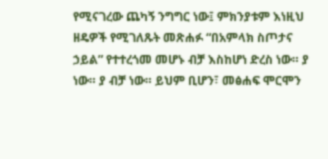የሚናገረው ጨካኝ ንግግር ነው፤ ምክንያቱም እነዚህ ዘዴዎች የሚገለጹት መጽሐፉ “በአምላክ ስጦታና ኃይል” የተተረጎመ መሆኑ ብቻ እስከሆነ ድረስ ነው። ያ ነው። ያ ብቻ ነው። ይህም ቢሆን፣ መፅሐፍ ሞርሞን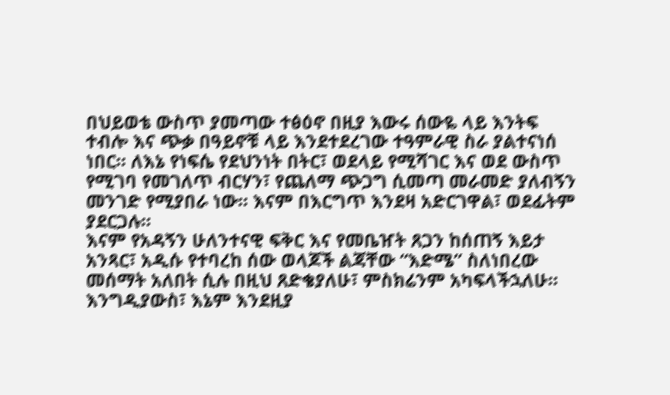በህይወቴ ውስጥ ያመጣው ተፅዕኖ በዚያ እውሩ ሰውዬ ላይ እንትፍ ተብሎ እና ጭቃ በዓይኖቹ ላይ እንደተደረገው ተዓምራዊ ስራ ያልተናነሰ ነበር። ለእኔ የነፍሴ የደህንነት በትር፣ ወደላይ የሚሻገር እና ወደ ውስጥ የሚገባ የመገለጥ ብርሃን፣ የጨለማ ጭጋግ ሲመጣ መራመድ ያለብኝን መንገድ የሚያበራ ነው። እናም በእርግጥ እንደዛ አድርገዋል፣ ወደፊትም ያደርጋሉ።
እናም የአዳኝን ሁለንተናዊ ፍቅር እና የመቤዠት ጸጋን ከሰጠኝ እይታ አንጻር፣ አዲሱ የተባረከ ሰው ወላጆች ልጃቸው “እድሜ” ስለነበረው መሰማት አለበት ሲሉ በዚህ ጸድቄያለሁ፣ ምስክሬንም አካፍላችኋለሁ። እንግዲያውስ፣ እኔም እንደዚያ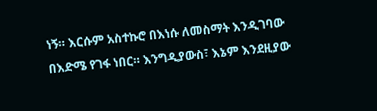ነኝ። እርሱም አስተኩሮ በእነሱ ለመስማት እንዲገባው በእድሜ የገፋ ነበር። እንግዲያውስ፣ እኔም እንደዚያው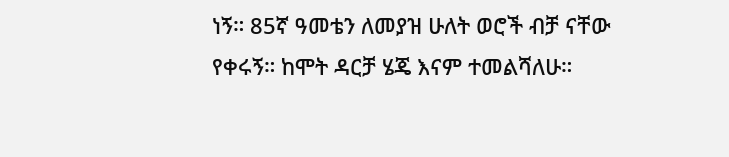ነኝ። 85ኛ ዓመቴን ለመያዝ ሁለት ወሮች ብቻ ናቸው የቀሩኝ። ከሞት ዳርቻ ሄጄ እናም ተመልሻለሁ።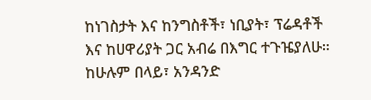ከነገስታት እና ከንግስቶች፣ ነቢያት፣ ፕሬዳቶች እና ከሀዋሪያት ጋር አብሬ በእግር ተጉዤያለሁ። ከሁሉም በላይ፣ አንዳንድ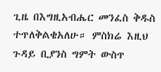ጊዜ በእግዚአብሔር መንፈስ ቅዱስ ተጥለቅልቄአለሁ። ምስክሬ እዚህ ጉዳይ ቢያንስ ግምት ውስጥ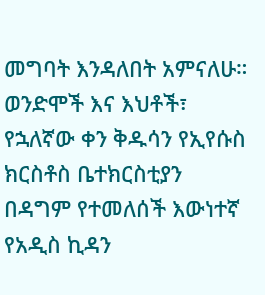መግባት እንዳለበት አምናለሁ።
ወንድሞች እና እህቶች፣ የኋለኛው ቀን ቅዱሳን የኢየሱስ ክርስቶስ ቤተክርስቲያን በዳግም የተመለሰች እውነተኛ የአዲስ ኪዳን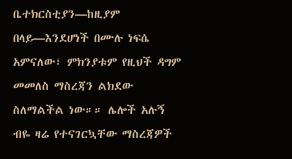ቤተክርስቲያን—ከዚያም በላይ—እንደሆነች በሙሉ ነፍሴ አምናለው፣ ምክንያቱም የዚህች ዳግም መመለስ ማስረጃን ልክደው ስለማልችል ነው።። ሌሎች አሉኝ ብዬ ዛሬ የተናገርኳቸው ማስረጃዎች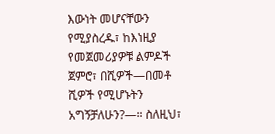እውነት መሆናቸውን የሚያስረዱ፣ ከእነዚያ የመጀመሪያዎቹ ልምዶች ጀምሮ፣ በሺዎች—በመቶ ሺዎች የሚሆኑትን አግኝቻለሁን?—። ስለዚህ፣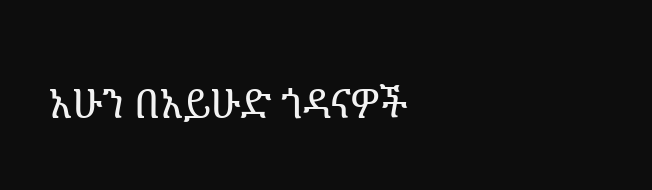አሁን በአይሁድ ጎዳናዎች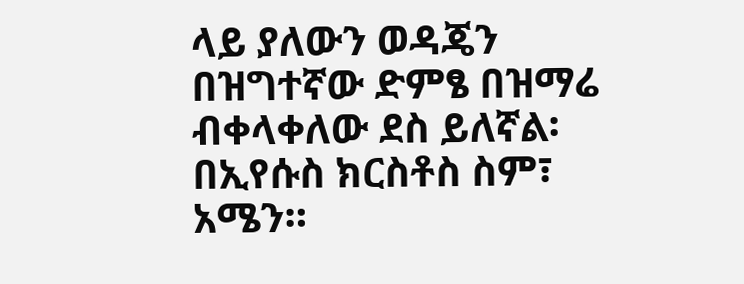ላይ ያለውን ወዳጄን በዝግተኛው ድምፄ በዝማሬ ብቀላቀለው ደስ ይለኛል፡
በኢየሱስ ክርስቶስ ስም፣ አሜን።